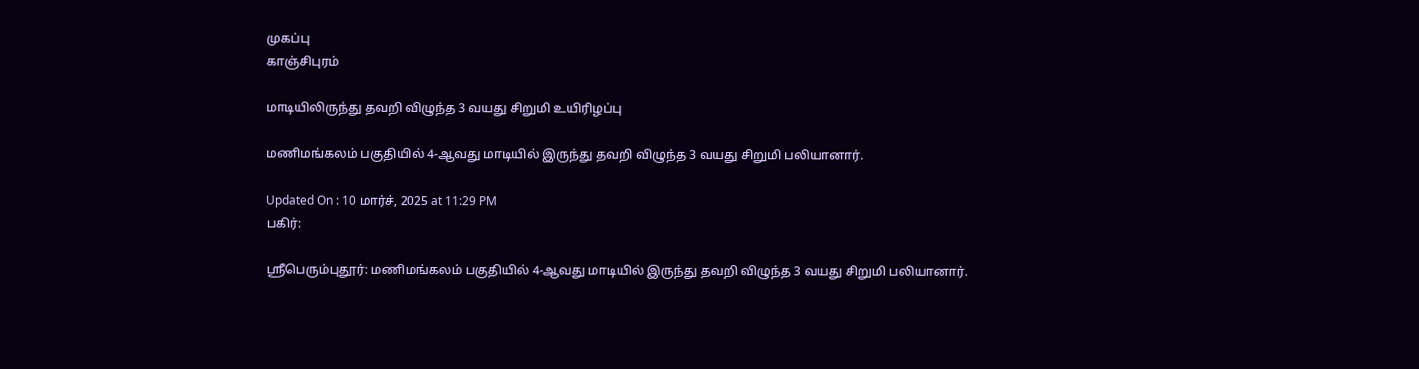முகப்பு
காஞ்சிபுரம்

மாடியிலிருந்து தவறி விழுந்த 3 வயது சிறுமி உயிரிழப்பு

மணிமங்கலம் பகுதியில் 4-ஆவது மாடியில் இருந்து தவறி விழுந்த 3 வயது சிறுமி பலியானார்.

Updated On : 10 மார்ச், 2025 at 11:29 PM
பகிர்:

ஸ்ரீபெரும்புதூர்: மணிமங்கலம் பகுதியில் 4-ஆவது மாடியில் இருந்து தவறி விழுந்த 3 வயது சிறுமி பலியானார்.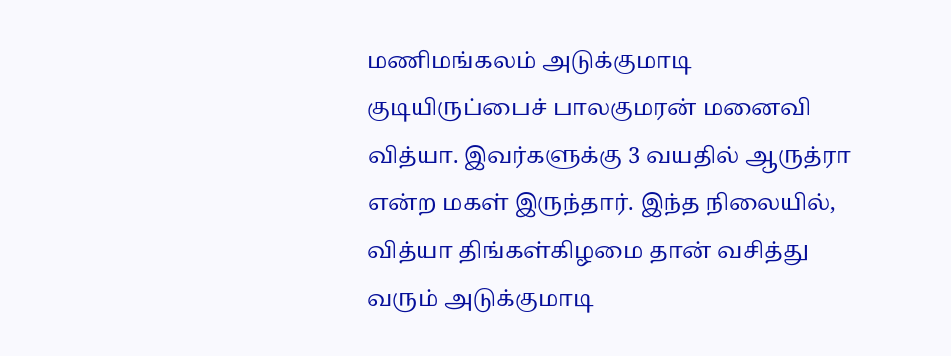மணிமங்கலம் அடுக்குமாடி குடியிருப்பைச் பாலகுமரன் மனைவி வித்யா. இவர்களுக்கு 3 வயதில் ஆருத்ரா என்ற மகள் இருந்தார். இந்த நிலையில், வித்யா திங்கள்கிழமை தான் வசித்து வரும் அடுக்குமாடி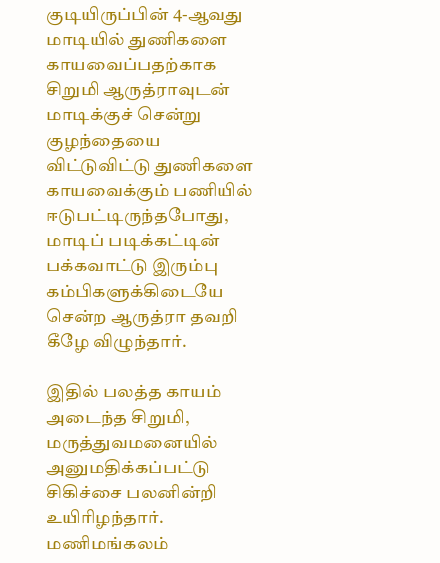குடியிருப்பின் 4-ஆவது மாடியில் துணிகளை காயவைப்பதற்காக சிறுமி ஆருத்ராவுடன் மாடிக்குச் சென்று குழந்தையை விட்டுவிட்டு துணிகளை காயவைக்கும் பணியில் ஈடுபட்டிருந்தபோது, மாடிப் படிக்கட்டின் பக்கவாட்டு இரும்பு கம்பிகளுக்கிடையே சென்ற ஆருத்ரா தவறி கீழே விழுந்தார்.

இதில் பலத்த காயம் அடைந்த சிறுமி, மருத்துவமனையில் அனுமதிக்கப்பட்டு சிகிச்சை பலனின்றி உயிரிழந்தார். மணிமங்கலம்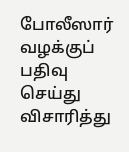போலீஸார் வழக்குப் பதிவு செய்து விசாரித்து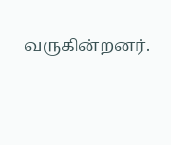வருகின்றனர்.